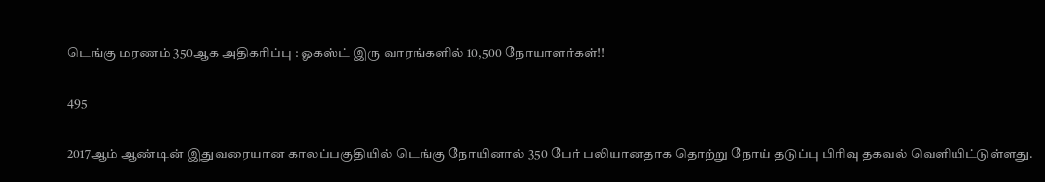டெங்கு மரணம் 350ஆக அதிகரிப்பு : ஓகஸ்ட் இரு வாரங்களில் 10,500 நோயாளர்கள்!!

495

2017ஆம் ஆண்டின் இதுவரையான காலப்பகுதியில் டெங்கு நோயினால் 350 பேர் பலியானதாக தொற்று நோய் தடுப்பு பிரிவு தகவல் வெளியிட்டுள்ளது.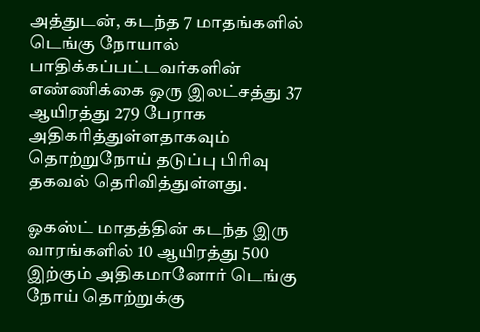அத்துடன், கடந்த 7 மாதங்களில் டெங்கு நோயால் பாதிக்கப்பட்டவர்களின் எண்ணிக்கை ஒரு இலட்சத்து 37 ஆயிரத்து 279 பேராக அதிகரித்துள்ளதாகவும் தொற்றுநோய் தடுப்பு பிரிவு தகவல் தெரிவித்துள்ளது.

ஓகஸ்ட் மாதத்தின் கடந்த இரு வாரங்களில் 10 ஆயிரத்து 500 இற்கும் அதிகமானோர் டெங்கு நோய் தொற்றுக்கு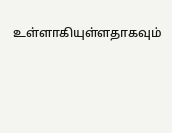உள்ளாகியுள்ளதாகவும்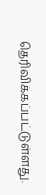தெரிவிக்கப்பட்டுள்ளது.